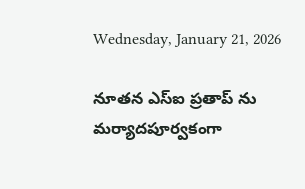Wednesday, January 21, 2026

నూతన ఎస్ఐ ప్రతాప్ ను మర్యాదపూర్వకంగా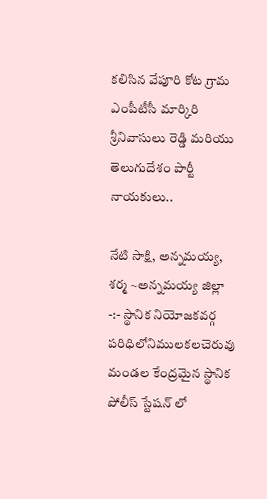కలిసిన వేపూరి కోట గ్రామ ఎంపీటీసీ మార్కిరి శ్రీనివాసులు రెడ్డి మరియు తెలుగుదేశం పార్టీ నాయకులు..

నేటి సాక్షి, అన్నమయ్య, శర్మ ~అన్నమయ్య జిల్లా -:- స్థానిక నియోజకవర్గ పరిధిలోనిములకలచెరువు మండల కేంద్రమైన స్థానిక పోలీస్ స్టేషన్ లో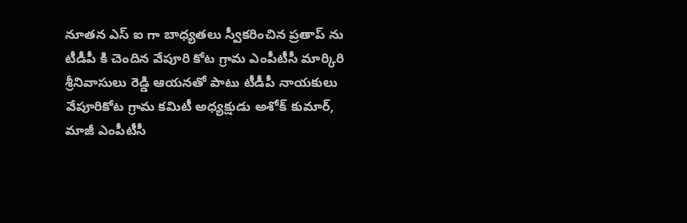నూతన ఎస్ ఐ గా బాధ్యతలు స్వీకరించిన ప్రతాప్ ను టీడీపీ కి చెందిన వేపూరి కోట గ్రామ ఎంపీటీసీ మార్కిరి శ్రీనివాసులు రెడ్డి ఆయనతో పాటు టీడీపీ నాయకులు వేపూరికోట గ్రామ కమిటీ అధ్యక్షుడు అశోక్ కుమార్, మాజీ ఎంపీటీసీ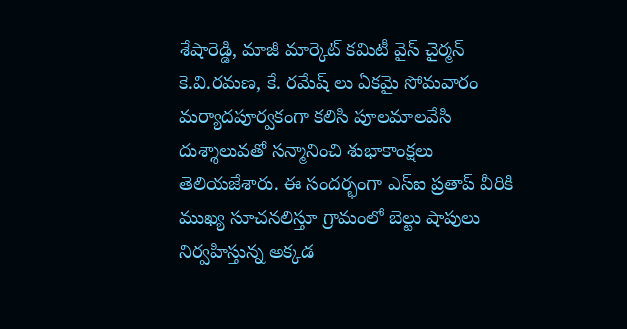శేషారెడ్డి, మాజీ మార్కెట్ కమిటీ వైస్ చైర్మన్ కె.వి.రమణ, కే. రమేష్ లు ఏకమై సోమవారం మర్యాదపూర్వకంగా కలిసి పూలమాలవేసి దుశ్శాలువతో సన్మానించి శుభాకాంక్షలు తెలియజేశారు. ఈ సందర్భంగా ఎస్ఐ ప్రతాప్ వీరికి ముఖ్య సూచనలిస్తూ గ్రామంలో బెల్టు షాపులు నిర్వహిస్తున్న అక్కడ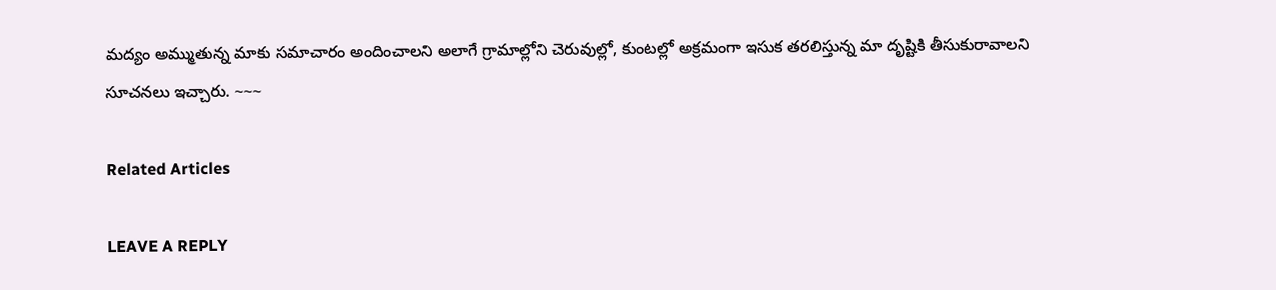మద్యం అమ్ముతున్న మాకు సమాచారం అందించాలని అలాగే గ్రామాల్లోని చెరువుల్లో, కుంటల్లో అక్రమంగా ఇసుక తరలిస్తున్న మా దృష్టికి తీసుకురావాలని సూచనలు ఇచ్చారు. ~~~

Related Articles

LEAVE A REPLY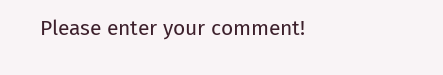Please enter your comment!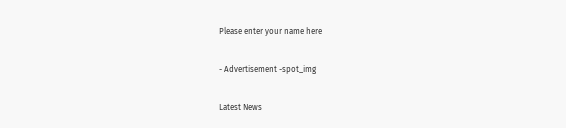Please enter your name here

- Advertisement -spot_img

Latest News